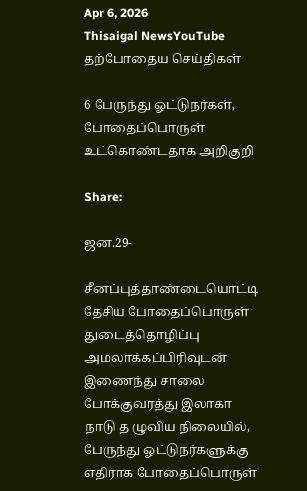Apr 6, 2026
Thisaigal NewsYouTube
தற்போதைய செய்திகள்

6 பேருந்து ஓட்டுநர்கள், போதைப்பொருள் உட்கொண்டதாக அறிகுறி

Share:

ஜன.29-

சீனப்புத்தாண்டையொட்டி தேசிய போதைப்பொருள் துடைத்தொழிப்பு அமலாக்கப்பிரிவுடன் இணைந்து சாலை போக்குவரத்து இலாகா நாடு த ழுவிய நிலையில், பேருந்து ஓட்டுநர்களுக்கு எதிராக போதைப்பொருள்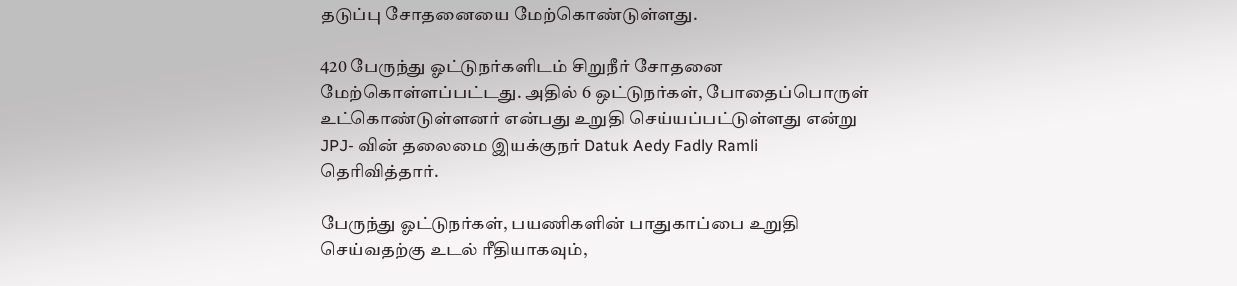தடுப்பு சோதனையை மேற்கொண்டுள்ளது.

420 பேருந்து ஓட்டுநர்களிடம் சிறுநீர் சோதனை மேற்கொள்ளப்பட்டது. அதில் 6 ஒட்டுநர்கள், போதைப்பொருள் உட்கொண்டுள்ளனர் என்பது உறுதி செய்யப்பட்டுள்ளது என்று JPJ- வின் தலைமை இயக்குநர் Datuk Aedy Fadly Ramli தெரிவித்தார்.

பேருந்து ஓட்டுநர்கள், பயணிகளின் பாதுகாப்பை உறுதி செய்வதற்கு உடல் ரீதியாகவும்,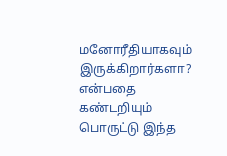மனோரீதியாகவும் இருக்கிறார்களா? என்பதை கண்டறியும் பொருட்டு இந்த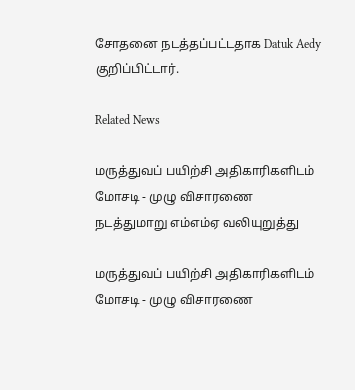சோதனை நடத்தப்பட்டதாக Datuk Aedy குறிப்பிட்டார்.

Related News

மருத்துவப் பயிற்சி அதிகாரிகளிடம் மோசடி - முழு விசாரணை நடத்துமாறு எம்எம்ஏ வலியுறுத்து

மருத்துவப் பயிற்சி அதிகாரிகளிடம் மோசடி - முழு விசாரணை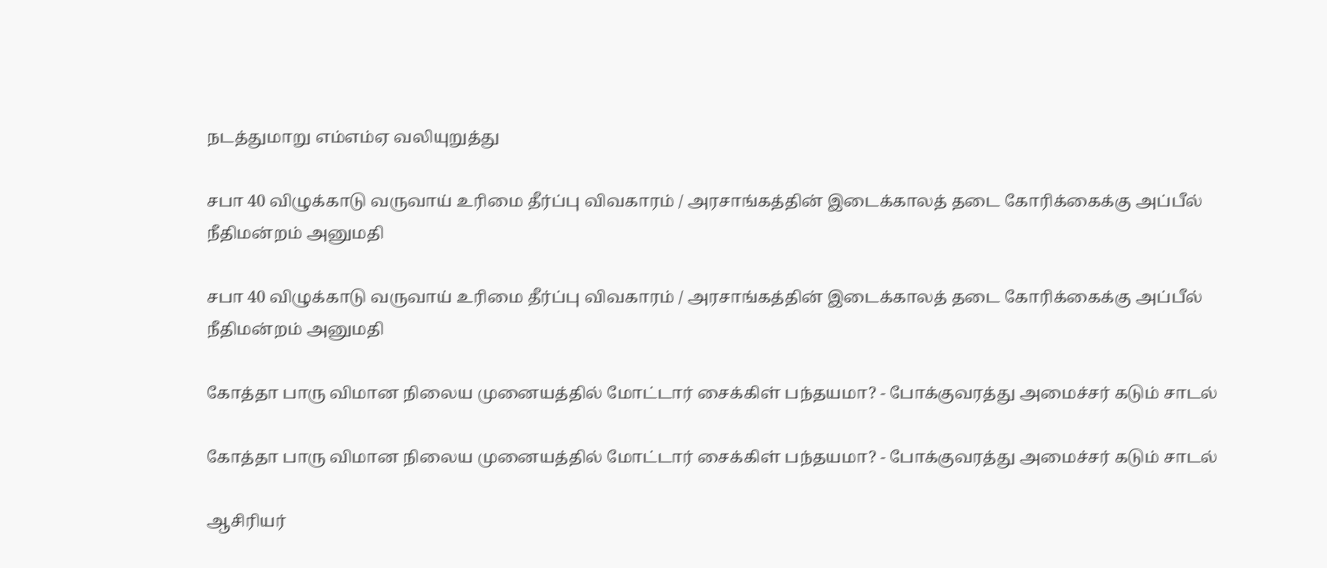நடத்துமாறு எம்எம்ஏ வலியுறுத்து

சபா 40 விழுக்காடு வருவாய் உரிமை தீர்ப்பு விவகாரம் / அரசாங்கத்தின் இடைக்காலத் தடை கோரிக்கைக்கு அப்பீல் நீதிமன்றம் அனுமதி

சபா 40 விழுக்காடு வருவாய் உரிமை தீர்ப்பு விவகாரம் / அரசாங்கத்தின் இடைக்காலத் தடை கோரிக்கைக்கு அப்பீல் நீதிமன்றம் அனுமதி

கோத்தா பாரு விமான நிலைய முனையத்தில் மோட்டார் சைக்கிள் பந்தயமா? - போக்குவரத்து அமைச்சர் கடும் சாடல்

கோத்தா பாரு விமான நிலைய முனையத்தில் மோட்டார் சைக்கிள் பந்தயமா? - போக்குவரத்து அமைச்சர் கடும் சாடல்

ஆசிரியர்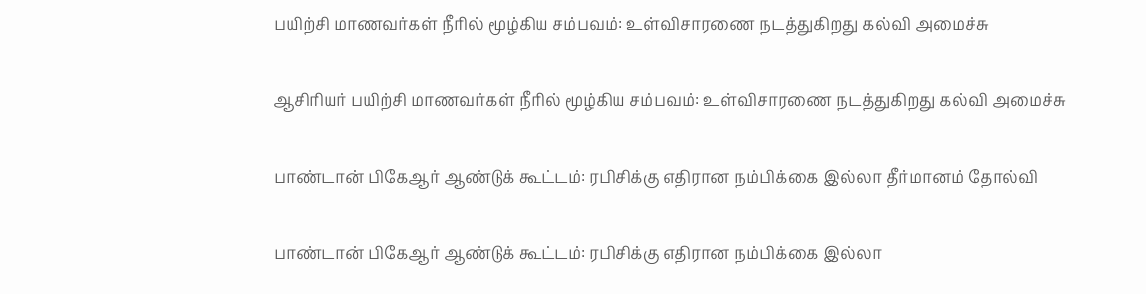பயிற்சி மாணவர்கள் நீரில் மூழ்கிய சம்பவம்: உள்விசாரணை நடத்துகிறது கல்வி அமைச்சு

ஆசிரியர் பயிற்சி மாணவர்கள் நீரில் மூழ்கிய சம்பவம்: உள்விசாரணை நடத்துகிறது கல்வி அமைச்சு

பாண்டான் பிகேஆர் ஆண்டுக் கூட்டம்: ரபிசிக்கு எதிரான நம்பிக்கை இல்லா தீர்மானம் தோல்வி

பாண்டான் பிகேஆர் ஆண்டுக் கூட்டம்: ரபிசிக்கு எதிரான நம்பிக்கை இல்லா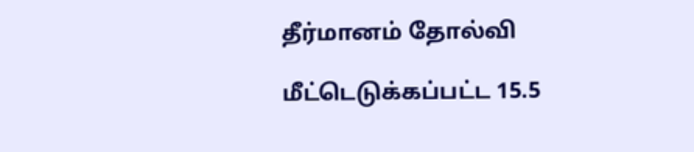தீர்மானம் தோல்வி

மீட்டெடுக்கப்பட்ட 15.5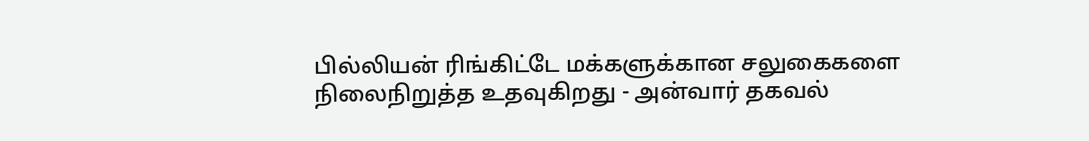பில்லியன் ரிங்கிட்டே மக்களுக்கான சலுகைகளை நிலைநிறுத்த உதவுகிறது - அன்வார் தகவல்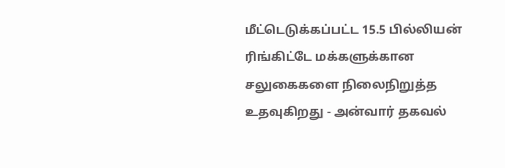மீட்டெடுக்கப்பட்ட 15.5 பில்லியன் ரிங்கிட்டே மக்களுக்கான சலுகைகளை நிலைநிறுத்த உதவுகிறது - அன்வார் தகவல்